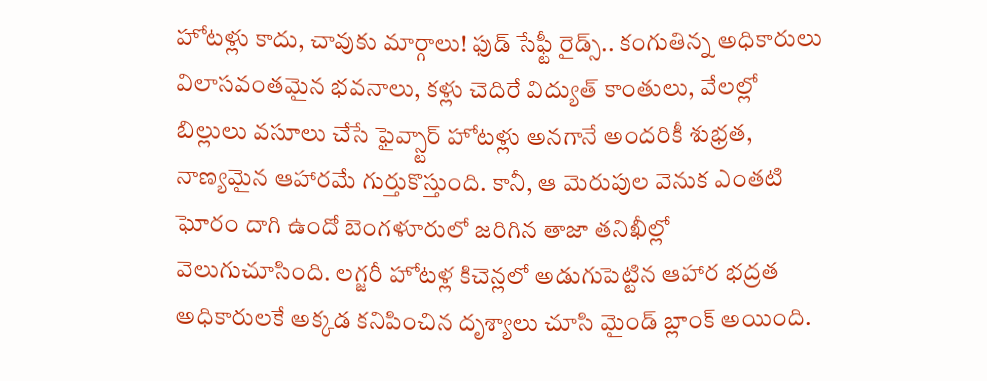హోటళ్లు కాదు, చావుకు మార్గాలు! ఫుడ్ సేఫ్టీ రైడ్స్.. కంగుతిన్న అధికారులు
విలాసవంతమైన భవనాలు, కళ్లు చెదిరే విద్యుత్ కాంతులు, వేలల్లో బిల్లులు వసూలు చేసే ఫైవ్స్టార్ హోటళ్లు అనగానే అందరికీ శుభ్రత, నాణ్యమైన ఆహారమే గుర్తుకొస్తుంది. కానీ, ఆ మెరుపుల వెనుక ఎంతటి ఘోరం దాగి ఉందో బెంగళూరులో జరిగిన తాజా తనిఖీల్లో వెలుగుచూసింది. లగ్జరీ హోటళ్ల కిచెన్లలో అడుగుపెట్టిన ఆహార భద్రత అధికారులకే అక్కడ కనిపించిన దృశ్యాలు చూసి మైండ్ బ్లాంక్ అయింది.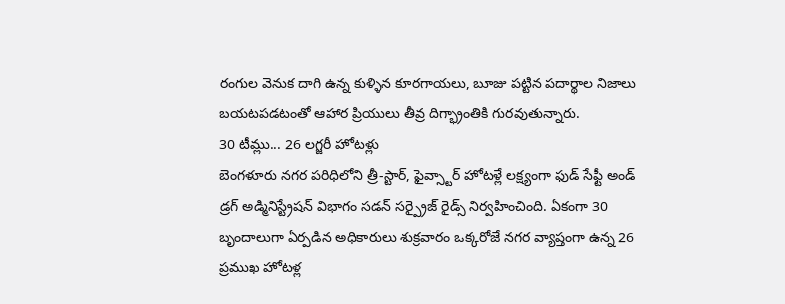రంగుల వెనుక దాగి ఉన్న కుళ్ళిన కూరగాయలు, బూజు పట్టిన పదార్థాల నిజాలు బయటపడటంతో ఆహార ప్రియులు తీవ్ర దిగ్భ్రాంతికి గురవుతున్నారు.
30 టీమ్లు... 26 లగ్జరీ హోటళ్లు
బెంగళూరు నగర పరిధిలోని త్రీ-స్టార్, ఫైవ్స్టార్ హోటళ్లే లక్ష్యంగా ఫుడ్ సేఫ్టీ అండ్ డ్రగ్ అడ్మినిస్ట్రేషన్ విభాగం సడన్ సర్ప్రైజ్ రైడ్స్ నిర్వహించింది. ఏకంగా 30 బృందాలుగా ఏర్పడిన అధికారులు శుక్రవారం ఒక్కరోజే నగర వ్యాప్తంగా ఉన్న 26 ప్రముఖ హోటళ్ల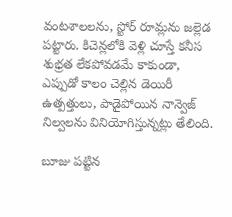వంటశాలలను, స్టోర్ రూమ్లను జల్లెడ పట్టారు. కిచెన్లలోకి వెళ్లి చూస్తే కనీస శుభ్రత లేకపోవడమే కాకుండా, ఎప్పుడో కాలం చెల్లిన డెయిరీ ఉత్పత్తులు, పాడైపోయిన నాన్వెజ్ నిల్వలను వినియోగిస్తున్నట్లు తేలింది.

బూజు పట్టిన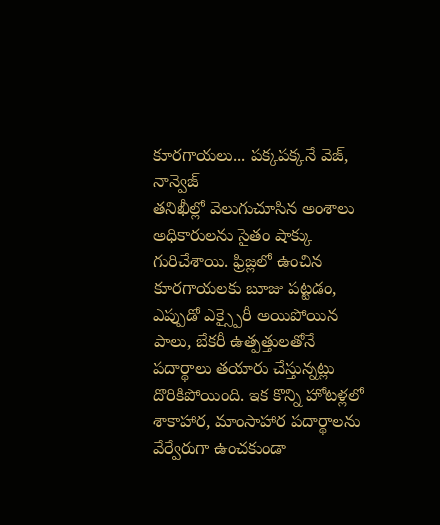కూరగాయలు... పక్కపక్కనే వెజ్, నాన్వెజ్
తనిఖీల్లో వెలుగుచూసిన అంశాలు అధికారులను సైతం షాక్కు గురిచేశాయి. ఫ్రిజ్లలో ఉంచిన కూరగాయలకు బూజు పట్టడం, ఎప్పుడో ఎక్స్పైరీ అయిపోయిన పాలు, బేకరీ ఉత్పత్తులతోనే పదార్థాలు తయారు చేస్తున్నట్లు దొరికిపోయింది. ఇక కొన్ని హోటళ్లలో శాకాహార, మాంసాహార పదార్థాలను వేర్వేరుగా ఉంచకుండా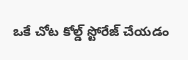ఒకే చోట కోల్డ్ స్టోరేజ్ చేయడం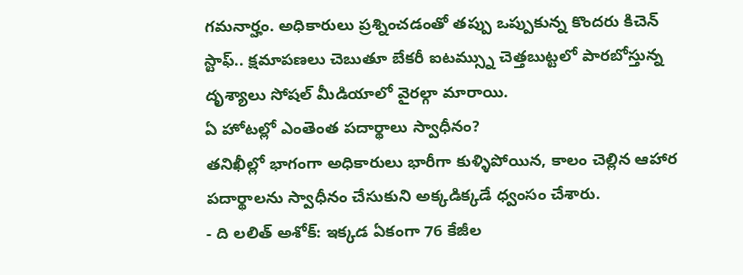గమనార్హం. అధికారులు ప్రశ్నించడంతో తప్పు ఒప్పుకున్న కొందరు కిచెన్ స్టాఫ్.. క్షమాపణలు చెబుతూ బేకరీ ఐటమ్స్ను చెత్తబుట్టలో పారబోస్తున్న దృశ్యాలు సోషల్ మీడియాలో వైరల్గా మారాయి.
ఏ హోటల్లో ఎంతెంత పదార్థాలు స్వాధీనం?
తనిఖీల్లో భాగంగా అధికారులు భారీగా కుళ్ళిపోయిన, కాలం చెల్లిన ఆహార పదార్థాలను స్వాధీనం చేసుకుని అక్కడిక్కడే ధ్వంసం చేశారు.
- ది లలిత్ అశోక్: ఇక్కడ ఏకంగా 76 కేజీల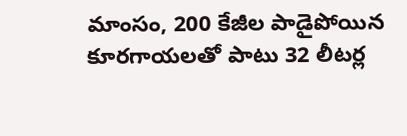మాంసం, 200 కేజీల పాడైపోయిన కూరగాయలతో పాటు 32 లీటర్ల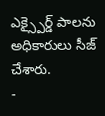ఎక్స్పైర్డ్ పాలను అధికారులు సీజ్ చేశారు.
-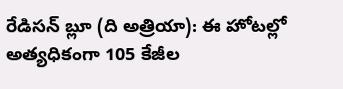రేడిసన్ బ్లూ (ది అత్రియా): ఈ హోటల్లో అత్యధికంగా 105 కేజీల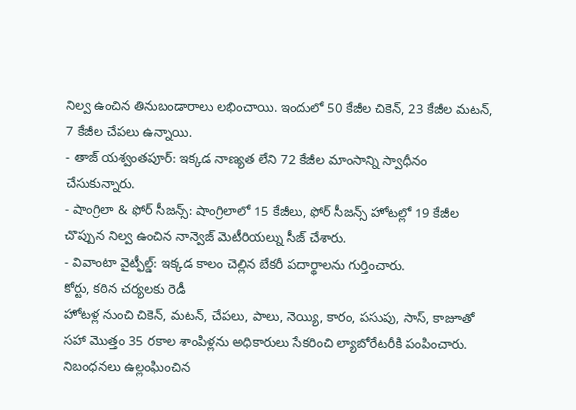నిల్వ ఉంచిన తినుబండారాలు లభించాయి. ఇందులో 50 కేజీల చికెన్, 23 కేజీల మటన్, 7 కేజీల చేపలు ఉన్నాయి.
- తాజ్ యశ్వంతపూర్: ఇక్కడ నాణ్యత లేని 72 కేజీల మాంసాన్ని స్వాధీనం చేసుకున్నారు.
- షాంగ్రిలా & ఫోర్ సీజన్స్: షాంగ్రిలాలో 15 కేజీలు, ఫోర్ సీజన్స్ హోటల్లో 19 కేజీల చొప్పున నిల్వ ఉంచిన నాన్వెజ్ మెటీరియల్ను సీజ్ చేశారు.
- వివాంటా వైట్ఫీల్డ్: ఇక్కడ కాలం చెల్లిన బేకరీ పదార్థాలను గుర్తించారు.
కోర్టు, కఠిన చర్యలకు రెడీ
హోటళ్ల నుంచి చికెన్, మటన్, చేపలు, పాలు, నెయ్యి, కారం, పసుపు, సాస్, కాజూతో సహా మొత్తం 35 రకాల శాంపిళ్లను అధికారులు సేకరించి ల్యాబోరేటరీకి పంపించారు. నిబంధనలు ఉల్లంఘించిన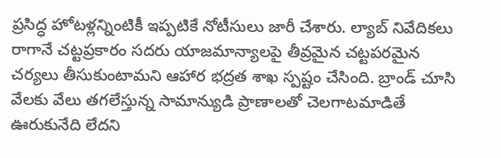ప్రసిద్ధ హోటళ్లన్నింటికీ ఇప్పటికే నోటీసులు జారీ చేశారు. ల్యాబ్ నివేదికలు రాగానే చట్టప్రకారం సదరు యాజమాన్యాలపై తీవ్రమైన చట్టపరమైన చర్యలు తీసుకుంటామని ఆహార భద్రత శాఖ స్పష్టం చేసింది. బ్రాండ్ చూసి వేలకు వేలు తగలేస్తున్న సామాన్యుడి ప్రాణాలతో చెలగాటమాడితే ఊరుకునేది లేదని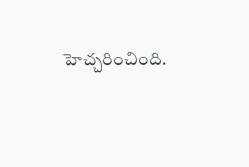హెచ్చరించింది.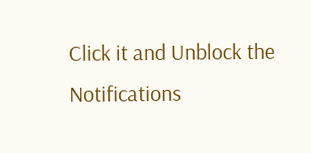Click it and Unblock the Notifications